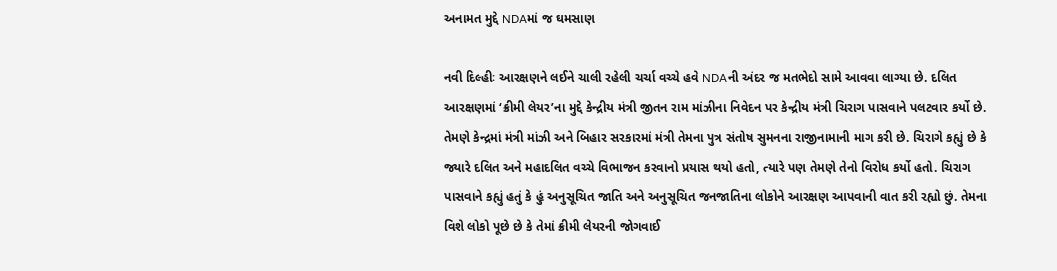અનામત મુદ્દે NDAમાં જ ઘમસાણ

નવી દિલ્હીઃ આરક્ષણને લઈને ચાલી રહેલી ચર્ચા વચ્ચે હવે NDAની અંદર જ મતભેદો સામે આવવા લાગ્યા છે. દલિત આરક્ષણમાં ‘ક્રીમી લેયર’ના મુદ્દે કેન્દ્રીય મંત્રી જીતન રામ માંઝીના નિવેદન પર કેન્દ્રીય મંત્રી ચિરાગ પાસવાને પલટવાર કર્યો છે. તેમણે કેન્દ્રમાં મંત્રી માંઝી અને બિહાર સરકારમાં મંત્રી તેમના પુત્ર સંતોષ સુમનના રાજીનામાની માગ કરી છે. ચિરાગે કહ્યું છે કે જ્યારે દલિત અને મહાદલિત વચ્ચે વિભાજન કરવાનો પ્રયાસ થયો હતો, ત્યારે પણ તેમણે તેનો વિરોધ કર્યો હતો. ચિરાગ પાસવાને કહ્યું હતું કે હું અનુસૂચિત જાતિ અને અનુસૂચિત જનજાતિના લોકોને આરક્ષણ આપવાની વાત કરી રહ્યો છું. તેમના વિશે લોકો પૂછે છે કે તેમાં ક્રીમી લેયરની જોગવાઈ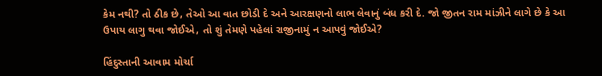કેમ નથી? તો ઠીક છે, તેઓ આ વાત છોડી દે અને આરક્ષણનો લાભ લેવાનું બંધ કરી દે. જો જીતન રામ માંઝીને લાગે છે કે આ ઉપાય લાગુ થવા જોઈએ, તો શું તેમણે પહેલાં રાજીનામું ન આપવું જોઈએ?

હિંદુસ્તાની આવામ મોર્ચા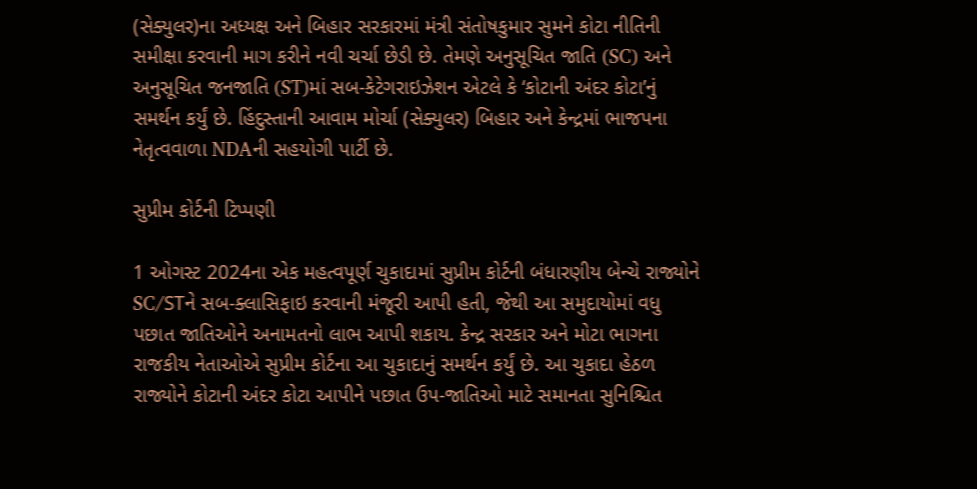(સેક્યુલર)ના અધ્યક્ષ અને બિહાર સરકારમાં મંત્રી સંતોષકુમાર સુમને કોટા નીતિની સમીક્ષા કરવાની માગ કરીને નવી ચર્ચા છેડી છે. તેમણે અનુસૂચિત જાતિ (SC) અને અનુસૂચિત જનજાતિ (ST)માં સબ-કેટેગરાઇઝેશન એટલે કે ‘કોટાની અંદર કોટા’નું સમર્થન કર્યું છે. હિંદુસ્તાની આવામ મોર્ચા (સેક્યુલર) બિહાર અને કેન્દ્રમાં ભાજપના નેતૃત્વવાળા NDAની સહયોગી પાર્ટી છે.

સુપ્રીમ કોર્ટની ટિપ્પણી

1 ઓગસ્ટ 2024ના એક મહત્વપૂર્ણ ચુકાદામાં સુપ્રીમ કોર્ટની બંધારણીય બેન્ચે રાજ્યોને SC/STને સબ-ક્લાસિફાઇ કરવાની મંજૂરી આપી હતી, જેથી આ સમુદાયોમાં વધુ પછાત જાતિઓને અનામતનો લાભ આપી શકાય. કેન્દ્ર સરકાર અને મોટા ભાગના રાજકીય નેતાઓએ સુપ્રીમ કોર્ટના આ ચુકાદાનું સમર્થન કર્યું છે. આ ચુકાદા હેઠળ રાજ્યોને કોટાની અંદર કોટા આપીને પછાત ઉપ-જાતિઓ માટે સમાનતા સુનિશ્ચિત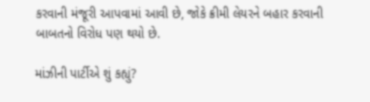કરવાની મંજૂરી આપવામાં આવી છે, જોકે ક્રીમી લેયરને બહાર કરવાની બાબતનો વિરોધ પણ થયો છે.

માંઝીની પાર્ટીએ શું કહ્યું?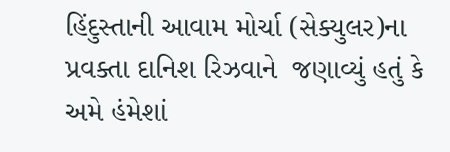હિંદુસ્તાની આવામ મોર્ચા (સેક્યુલર)ના પ્રવક્તા દાનિશ રિઝવાને  જણાવ્યું હતું કે અમે હંમેશાં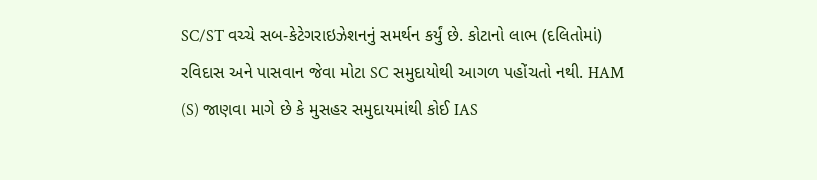SC/ST વચ્ચે સબ-કેટેગરાઇઝેશનનું સમર્થન કર્યું છે. કોટાનો લાભ (દલિતોમાં) રવિદાસ અને પાસવાન જેવા મોટા SC સમુદાયોથી આગળ પહોંચતો નથી. HAM (S) જાણવા માગે છે કે મુસહર સમુદાયમાંથી કોઈ IAS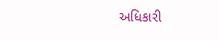અધિકારી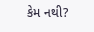કેમ નથી?